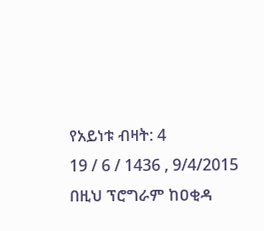የአይነቱ ብዛት: 4
19 / 6 / 1436 , 9/4/2015
በዚህ ፕሮግራም ከዐቂዳ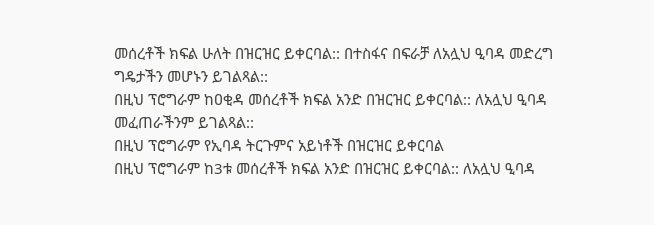መሰረቶች ክፍል ሁለት በዝርዝር ይቀርባል:: በተስፋና በፍራቻ ለአሏህ ዒባዳ መድረግ ግዴታችን መሆኑን ይገልጻል::
በዚህ ፕሮግራም ከዐቂዳ መሰረቶች ክፍል አንድ በዝርዝር ይቀርባል:: ለአሏህ ዒባዳ መፈጠራችንም ይገልጻል::
በዚህ ፕሮግራም የኢባዳ ትርጉምና አይነቶች በዝርዝር ይቀርባል
በዚህ ፕሮግራም ከ3ቱ መሰረቶች ክፍል አንድ በዝርዝር ይቀርባል:: ለአሏህ ዒባዳ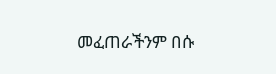መፈጠራችንም በሱ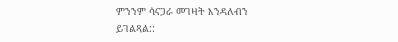ምንንም ሳናጋራ መገዛት እንዳለብን ይገልጻል::